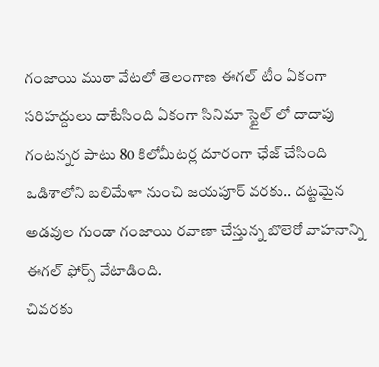గంజాయి ముఠా వేటలో తెలంగాణ ఈగల్ టీం ఏకంగా సరిహద్దులు దాటేసింది ఏకంగా సినిమా స్టైల్ లో దాదాపు గంటన్నర పాటు 80 కిలోమీటర్ల దూరంగా ఛేజ్ చేసింది ఒడిశాలోని బలిమేళా నుంచి జయపూర్ వరకు.. దట్టమైన అడవుల గుండా గంజాయి రవాణా చేస్తున్న బొలెరో వాహనాన్ని ఈగల్ ఫోర్స్ వేటాడింది.
చివరకు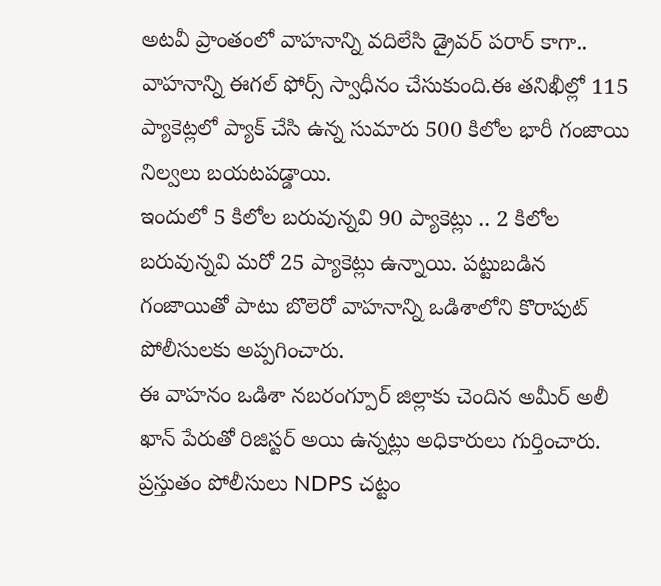అటవీ ప్రాంతంలో వాహనాన్ని వదిలేసి డ్రైవర్ పరార్ కాగా.. వాహనాన్ని ఈగల్ ఫోర్స్ స్వాధీనం చేసుకుంది.ఈ తనిఖీల్లో 115 ప్యాకెట్లలో ప్యాక్ చేసి ఉన్న సుమారు 500 కిలోల భారీ గంజాయి నిల్వలు బయటపడ్డాయి.
ఇందులో 5 కిలోల బరువున్నవి 90 ప్యాకెట్లు .. 2 కిలోల బరువున్నవి మరో 25 ప్యాకెట్లు ఉన్నాయి. పట్టుబడిన గంజాయితో పాటు బొలెరో వాహనాన్ని ఒడిశాలోని కొరాపుట్ పోలీసులకు అప్పగించారు.
ఈ వాహనం ఒడిశా నబరంగ్పూర్ జిల్లాకు చెందిన అమీర్ అలీ ఖాన్ పేరుతో రిజిస్టర్ అయి ఉన్నట్లు అధికారులు గుర్తించారు. ప్రస్తుతం పోలీసులు NDPS చట్టం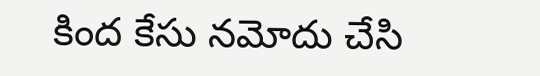కింద కేసు నమోదు చేసి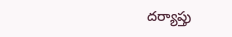దర్యాప్తు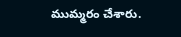ముమ్మరం చేశారు.